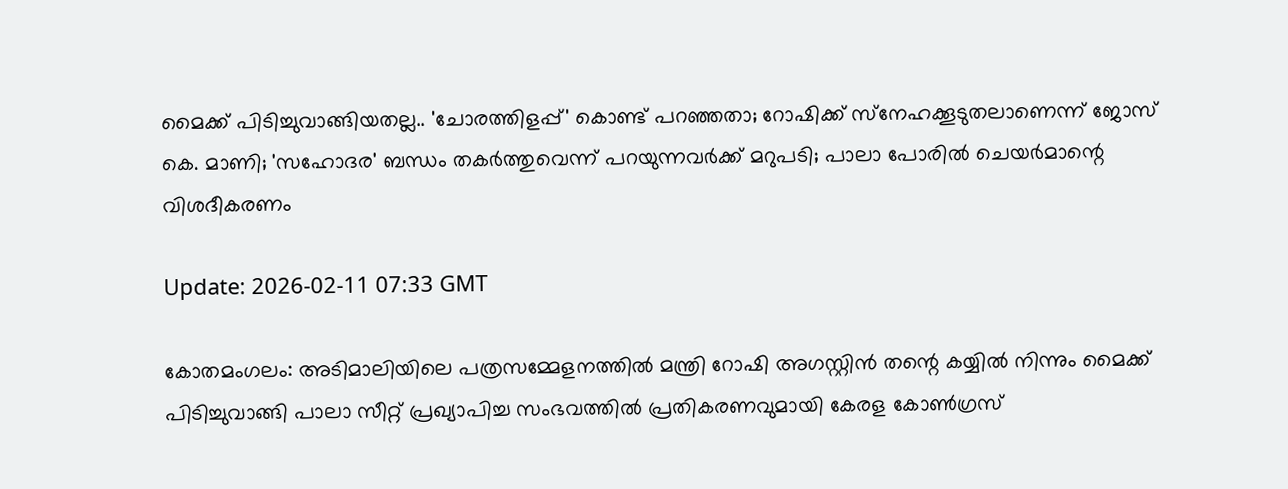മൈക്ക് പിടിച്ചുവാങ്ങിയതല്ല.. 'ചോരത്തിളപ്പ്' കൊണ്ട് പറഞ്ഞതാ; റോഷിക്ക് സ്‌നേഹക്കൂടുതലാണെന്ന് ജോസ് കെ. മാണി; 'സഹോദര' ബന്ധം തകര്‍ത്തുവെന്ന് പറയുന്നവര്‍ക്ക് മറുപടി; പാലാ പോരില്‍ ചെയര്‍മാന്റെ വിശദീകരണം

Update: 2026-02-11 07:33 GMT

കോതമംഗലം: അടിമാലിയിലെ പത്രസമ്മേളനത്തില്‍ മന്ത്രി റോഷി അഗസ്റ്റിന്‍ തന്റെ കയ്യില്‍ നിന്നും മൈക്ക് പിടിച്ചുവാങ്ങി പാലാ സീറ്റ് പ്രഖ്യാപിച്ച സംഭവത്തില്‍ പ്രതികരണവുമായി കേരള കോണ്‍ഗ്രസ്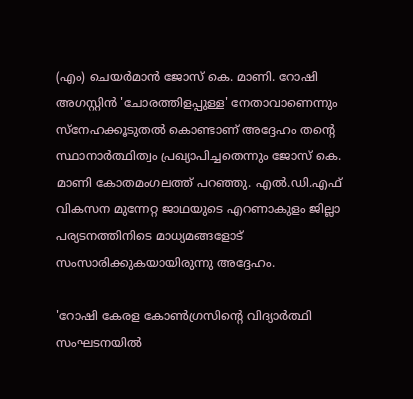(എം) ചെയര്‍മാന്‍ ജോസ് കെ. മാണി. റോഷി അഗസ്റ്റിന്‍ 'ചോരത്തിളപ്പുള്ള' നേതാവാണെന്നും സ്‌നേഹക്കൂടുതല്‍ കൊണ്ടാണ് അദ്ദേഹം തന്റെ സ്ഥാനാര്‍ത്ഥിത്വം പ്രഖ്യാപിച്ചതെന്നും ജോസ് കെ. മാണി കോതമംഗലത്ത് പറഞ്ഞു. എല്‍.ഡി.എഫ് വികസന മുന്നേറ്റ ജാഥയുടെ എറണാകുളം ജില്ലാ പര്യടനത്തിനിടെ മാധ്യമങ്ങളോട് സംസാരിക്കുകയായിരുന്നു അദ്ദേഹം.

'റോഷി കേരള കോണ്‍ഗ്രസിന്റെ വിദ്യാര്‍ത്ഥി സംഘടനയില്‍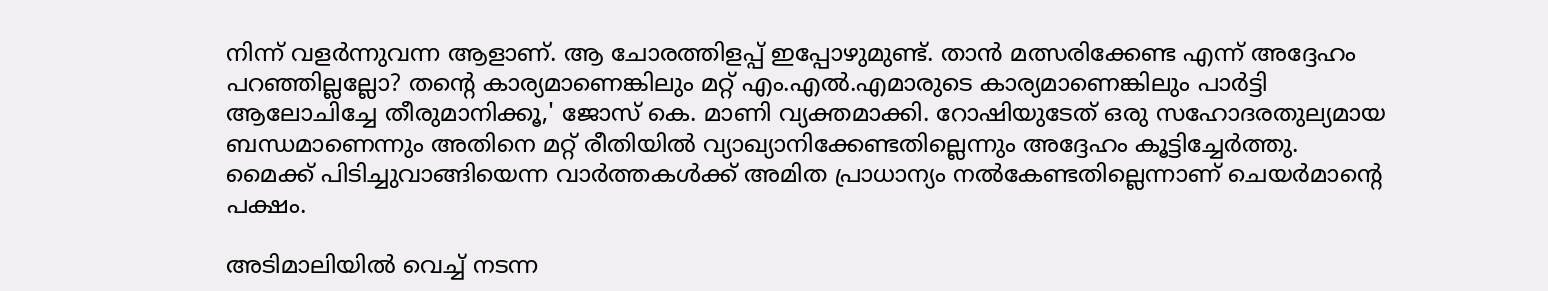നിന്ന് വളര്‍ന്നുവന്ന ആളാണ്. ആ ചോരത്തിളപ്പ് ഇപ്പോഴുമുണ്ട്. താന്‍ മത്സരിക്കേണ്ട എന്ന് അദ്ദേഹം പറഞ്ഞില്ലല്ലോ? തന്റെ കാര്യമാണെങ്കിലും മറ്റ് എം.എല്‍.എമാരുടെ കാര്യമാണെങ്കിലും പാര്‍ട്ടി ആലോചിച്ചേ തീരുമാനിക്കൂ,' ജോസ് കെ. മാണി വ്യക്തമാക്കി. റോഷിയുടേത് ഒരു സഹോദരതുല്യമായ ബന്ധമാണെന്നും അതിനെ മറ്റ് രീതിയില്‍ വ്യാഖ്യാനിക്കേണ്ടതില്ലെന്നും അദ്ദേഹം കൂട്ടിച്ചേര്‍ത്തു. മൈക്ക് പിടിച്ചുവാങ്ങിയെന്ന വാര്‍ത്തകള്‍ക്ക് അമിത പ്രാധാന്യം നല്‍കേണ്ടതില്ലെന്നാണ് ചെയര്‍മാന്റെ പക്ഷം.

അടിമാലിയില്‍ വെച്ച് നടന്ന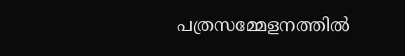പത്രസമ്മേളനത്തില്‍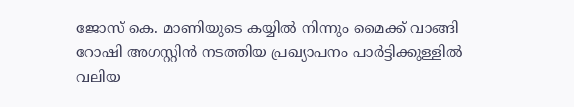ജോസ് കെ. മാണിയുടെ കയ്യില്‍ നിന്നും മൈക്ക് വാങ്ങി റോഷി അഗസ്റ്റിന്‍ നടത്തിയ പ്രഖ്യാപനം പാര്‍ട്ടിക്കുള്ളില്‍ വലിയ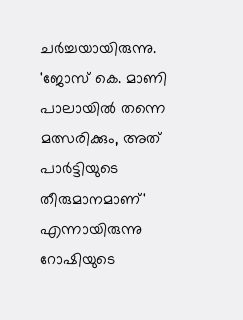ചര്‍ച്ചയായിരുന്നു. 'ജോസ് കെ. മാണി പാലായില്‍ തന്നെ മത്സരിക്കും, അത് പാര്‍ട്ടിയുടെ തീരുമാനമാണ്' എന്നായിരുന്നു റോഷിയുടെ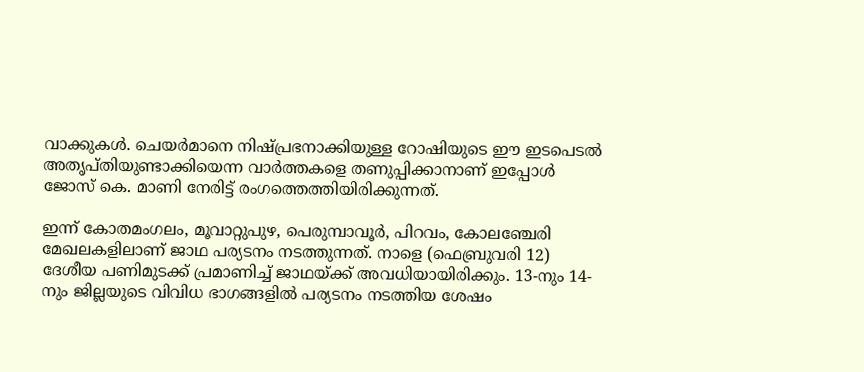വാക്കുകള്‍. ചെയര്‍മാനെ നിഷ്പ്രഭനാക്കിയുള്ള റോഷിയുടെ ഈ ഇടപെടല്‍ അതൃപ്തിയുണ്ടാക്കിയെന്ന വാര്‍ത്തകളെ തണുപ്പിക്കാനാണ് ഇപ്പോള്‍ ജോസ് കെ. മാണി നേരിട്ട് രംഗത്തെത്തിയിരിക്കുന്നത്.

ഇന്ന് കോതമംഗലം, മൂവാറ്റുപുഴ, പെരുമ്പാവൂര്‍, പിറവം, കോലഞ്ചേരി മേഖലകളിലാണ് ജാഥ പര്യടനം നടത്തുന്നത്. നാളെ (ഫെബ്രുവരി 12) ദേശീയ പണിമുടക്ക് പ്രമാണിച്ച് ജാഥയ്ക്ക് അവധിയായിരിക്കും. 13-നും 14-നും ജില്ലയുടെ വിവിധ ഭാഗങ്ങളില്‍ പര്യടനം നടത്തിയ ശേഷം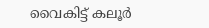വൈകിട്ട് കലൂര്‍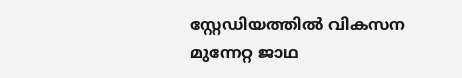സ്റ്റേഡിയത്തില്‍ വികസന മുന്നേറ്റ ജാഥ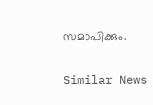സമാപിക്കും.

Similar News